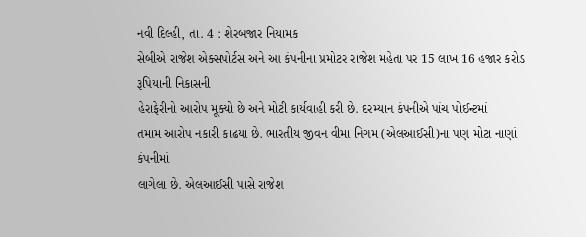નવી દિલ્હી, તા. 4 : શેરબજાર નિયામક
સેબીએ રાજેશ એક્સપોર્ટસ અને આ કંપનીના પ્રમોટર રાજેશ મહેતા પર 15 લાખ 16 હજાર કરોડ રૂપિયાની નિકાસની
હેરાફેરીનો આરોપ મૂક્યો છે અને મોટી કાર્યવાહી કરી છે. દરમ્યાન કંપનીએ પાંચ પોઈન્ટમાં
તમામ આરોપ નકારી કાઢયા છે. ભારતીય જીવન વીમા નિગમ (એલઆઈસી)ના પણ મોટા નાણાં કંપનીમાં
લાગેલા છે. એલઆઈસી પાસે રાજેશ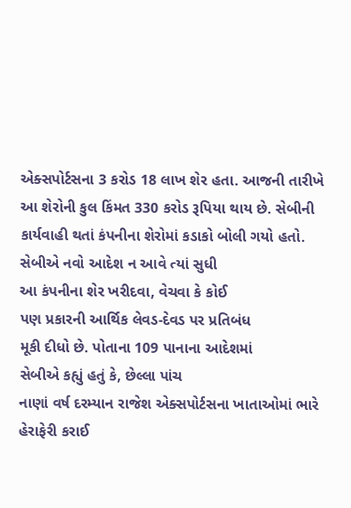એક્સપોર્ટસના 3 કરોડ 18 લાખ શેર હતા. આજની તારીખે આ શેરોની કુલ કિંમત 330 કરોડ રૂપિયા થાય છે. સેબીની
કાર્યવાહી થતાં કંપનીના શેરોમાં કડાકો બોલી ગયો હતો. સેબીએ નવો આદેશ ન આવે ત્યાં સુધી
આ કંપનીના શેર ખરીદવા, વેચવા કે કોઈ
પણ પ્રકારની આર્થિક લેવડ-દેવડ પર પ્રતિબંધ
મૂકી દીધો છે. પોતાના 109 પાનાના આદેશમાં
સેબીએ કહ્યું હતું કે, છેલ્લા પાંચ
નાણાં વર્ષ દરમ્યાન રાજેશ એક્સપોર્ટસના ખાતાઓમાં ભારે હેરાફેરી કરાઈ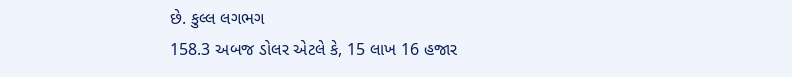છે. કુલ્લ લગભગ
158.3 અબજ ડોલર એટલે કે, 15 લાખ 16 હજાર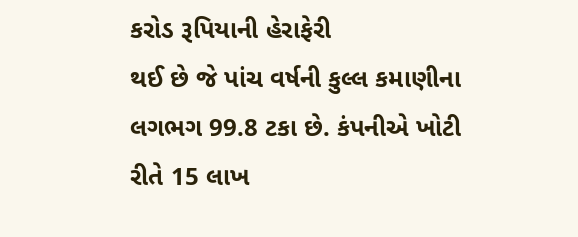કરોડ રૂપિયાની હેરાફેરી
થઈ છે જે પાંચ વર્ષની કુલ્લ કમાણીના લગભગ 99.8 ટકા છે. કંપનીએ ખોટી
રીતે 15 લાખ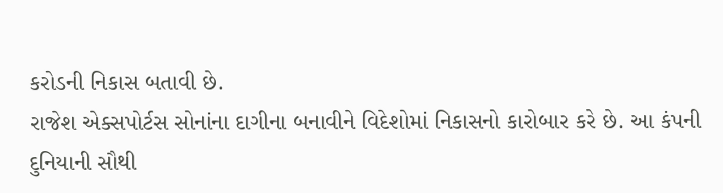કરોડની નિકાસ બતાવી છે.
રાજેશ એક્સપોર્ટસ સોનાંના દાગીના બનાવીને વિદેશોમાં નિકાસનો કારોબાર કરે છે. આ કંપની
દુનિયાની સૌથી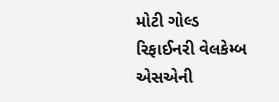મોટી ગોલ્ડ રિફાઈનરી વેલકેમ્બ એસએની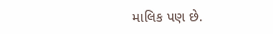માલિક પણ છે.